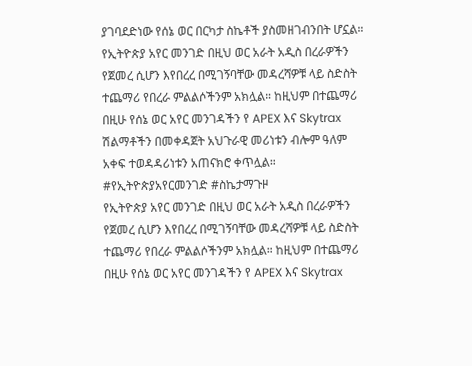ያገባደድነው የሰኔ ወር በርካታ ስኬቶች ያስመዘገብንበት ሆኗል።
የኢትዮጵያ አየር መንገድ በዚህ ወር አራት አዲስ በረራዎችን የጀመረ ሲሆን እየበረረ በሚገኝባቸው መዳረሻዎቹ ላይ ስድስት ተጨማሪ የበረራ ምልልሶችንም አክሏል። ከዚህም በተጨማሪ በዚሁ የሰኔ ወር አየር መንገዳችን የ APEX እና Skytrax ሽልማቶችን በመቀዳጀት አህጉራዊ መሪነቱን ብሎም ዓለም አቀፍ ተወዳዳሪነቱን አጠናክሮ ቀጥሏል።
#የኢትዮጵያአየርመንገድ #ስኬታማጉዞ
የኢትዮጵያ አየር መንገድ በዚህ ወር አራት አዲስ በረራዎችን የጀመረ ሲሆን እየበረረ በሚገኝባቸው መዳረሻዎቹ ላይ ስድስት ተጨማሪ የበረራ ምልልሶችንም አክሏል። ከዚህም በተጨማሪ በዚሁ የሰኔ ወር አየር መንገዳችን የ APEX እና Skytrax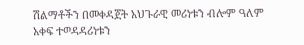ሽልማቶችን በመቀዳጀት አህጉራዊ መሪነቱን ብሎም ዓለም አቀፍ ተወዳዳሪነቱን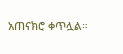አጠናክሮ ቀጥሏል።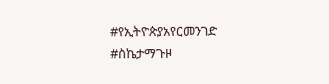#የኢትዮጵያአየርመንገድ #ስኬታማጉዞ